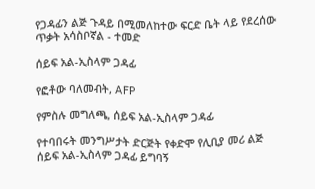የጋዳፊን ልጅ ጉዳይ በሚመለከተው ፍርድ ቤት ላይ የደረሰው ጥቃት አሳስቦኛል - ተመድ

ሰይፍ አል-ኢስላም ጋዳፊ

የፎቶው ባለመብት, AFP

የምስሉ መግለጫ, ሰይፍ አል-ኢስላም ጋዳፊ

የተባበሩት መንግሥታት ድርጅት የቀድሞ የሊቢያ መሪ ልጅ ሰይፍ አል-ኢስላም ጋዳፊ ይግባኝ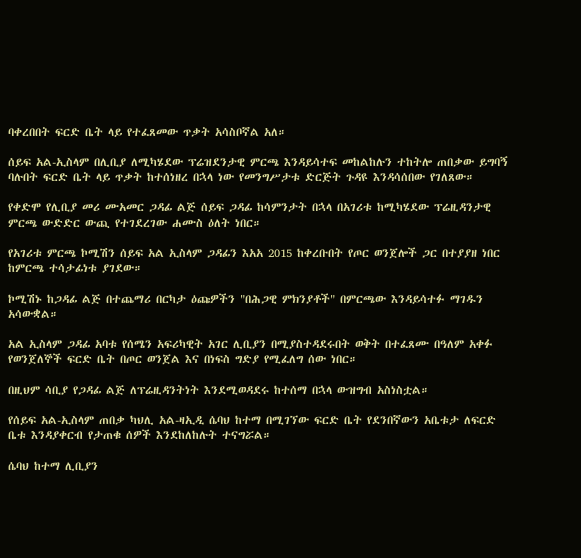ባቀረበበት ፍርድ ቤት ላይ የተፈጸመው ጥቃት አሳስቦኛል አለ።

ሰይፍ አል-ኢስላም በሊቢያ ለሚካሄደው ፕሬዝደንታዊ ምርጫ እንዳይሳተፍ መከልከሉን ተከትሎ ጠበቃው ይግባኝ ባሉበት ፍርድ ቤት ላይ ጥቃት ከተሰነዘረ በኋላ ነው የመንግሥታቱ ድርጅት ጉዳዩ እንዳሳሰበው የገለጸው።

የቀድሞ የሊቢያ መሪ ሙአመር ጋዳፊ ልጅ ሰይፍ ጋዳፊ ከሳምንታት በኋላ በአገሪቱ ከሚካሄደው ፕሬዚዳንታዊ ምርጫ ውድድር ውጪ የተገደረገው ሐሙስ ዕለት ነበር።

የአገሪቱ ምርጫ ኮሚሽን ሰይፍ አል ኢስላም ጋዳፊን እአአ 2015 ከቀረቡበት የጦር ወንጀሎች ጋር በተያያዘ ነበር ከምርጫ ተሳታፊነቱ ያገደው።

ኮሚሽኑ ከጋዳፊ ልጅ በተጨማሪ በርካታ ዕጩዎችን "በሕጋዊ ምክንያቶች" በምርጫው እንዳይሳተፉ ማገዱን አሳውቋል።

አል ኢስላም ጋዳፊ አባቱ የሰሜን አፍሪካዊት አገር ሊቢያን በሚያስተዳደሩበት ወቅት በተፈጸሙ በዓለም አቀፉ የወንጀለኞች ፍርድ ቤት በጦር ወንጀል እና በነፍስ ግድያ የሚፈለግ ሰው ነበር።

በዚህም ሳቢያ የጋዳፊ ልጅ ለፕሬዚዳንትነት እንደሚወዳደሩ ከተሰማ በኋላ ውዝግብ አስነስቷል።

የሰይፍ አል-ኢስላም ጠበቃ ካህሊ አል-ዛኢዲ ሴባህ ከተማ በሚገኘው ፍርድ ቤት የደንበኛውን አቤቱታ ለፍርድ ቤቱ እንዳያቀርብ የታጠቁ ሰዎች እንደከለከሉት ተናግሯል።

ሴባህ ከተማ ሊቢያን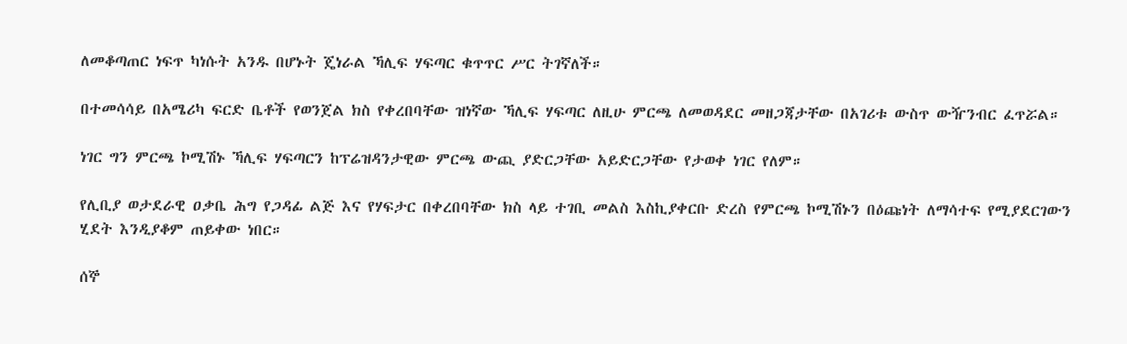ለመቆጣጠር ነፍጥ ካነሱት አንዱ በሆኑት ጄነራል ኻሊፍ ሃፍጣር ቁጥጥር ሥር ትገኛለች።

በተመሳሳይ በአሜሪካ ፍርድ ቤቶች የወንጀል ክስ የቀረበባቸው ዝነኛው ኻሊፍ ሃፍጣር ለዚሁ ምርጫ ለመወዳደር መዘጋጃታቸው በአገሪቱ ውስጥ ውዥንብር ፈጥሯል።

ነገር ግን ምርጫ ኮሚሽኑ ኻሊፍ ሃፍጣርን ከፕሬዝዳንታዊው ምርጫ ውጪ ያድርጋቸው አይድርጋቸው የታወቀ ነገር የለም።

የሊቢያ ወታደራዊ ዐቃቤ ሕግ የጋዳፊ ልጅ እና የሃፍታር በቀረበባቸው ክስ ላይ ተገቢ መልስ እስኪያቀርቡ ድረስ የምርጫ ኮሚሽኑን በዕጩነት ለማሳተፍ የሚያደርገውን ሂደት እንዲያቆም ጠይቀው ነበር።

ሰኞ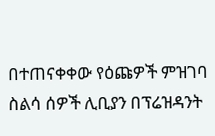በተጠናቀቀው የዕጩዎች ምዝገባ ስልሳ ሰዎች ሊቢያን በፕሬዝዳንት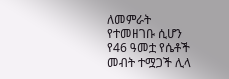ለመምራት የተመዘገቡ ሲሆን የ46 ዓመቷ የሴቶች መብት ተሟጋች ሊላ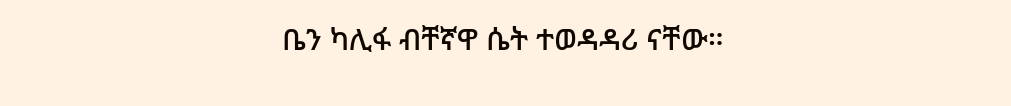ቤን ካሊፋ ብቸኛዋ ሴት ተወዳዳሪ ናቸው።